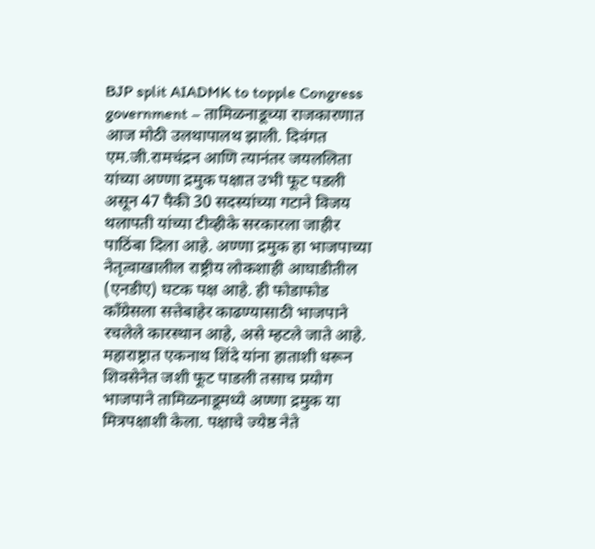BJP split AIADMK to topple Congress government – तामिळनाडूच्या राजकारणात आज मोठी उलथापालथ झाली. दिवंगत एम.जी.रामचंद्रन आणि त्यानंतर जयललिता यांच्या अण्णा द्रमुक पक्षात उभी फूट पडली असून 47 पैकी 30 सदस्यांच्या गटाने विजय थलापती यांच्या टीव्हीके सरकारला जाहीर पाठिंबा दिला आहे. अण्णा द्रमुक हा भाजपाच्या नेतृत्वाखालील राष्ट्रीय लोकशाही आघाडीतील (एनडीए) घटक पक्ष आहे. ही फोडाफोड काँग्रेसला सत्तेबाहेर काढण्यासाठी भाजपाने रचलेले कारस्थान आहे, असे म्हटले जाते आहे.
महाराष्ट्रात एकनाथ शिंदे यांना हाताशी धरून शिवसेनेत जशी फूट पाडली तसाच प्रयोग भाजपाने तामिळनाडूमध्ये अण्णा द्रमुक या मित्रपक्षाशी केला. पक्षाचे ज्येष्ठ नेते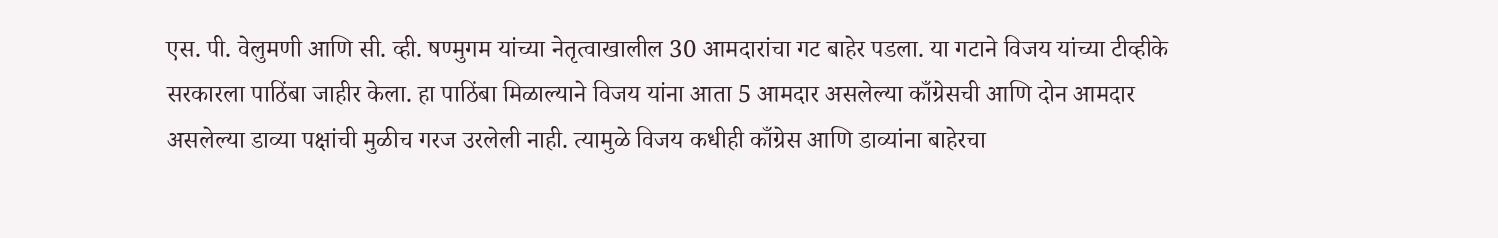एस. पी. वेलुमणी आणि सी. व्ही. षण्मुगम यांच्या नेतृत्वाखालील 30 आमदारांचा गट बाहेर पडला. या गटाने विजय यांच्या टीव्हीके सरकारला पाठिंबा जाहीर केला. हा पाठिंबा मिळाल्याने विजय यांना आता 5 आमदार असलेल्या काँग्रेसची आणि दोन आमदार असलेल्या डाव्या पक्षांची मुळीच गरज उरलेली नाही. त्यामुळे विजय कधीही काँग्रेस आणि डाव्यांना बाहेरचा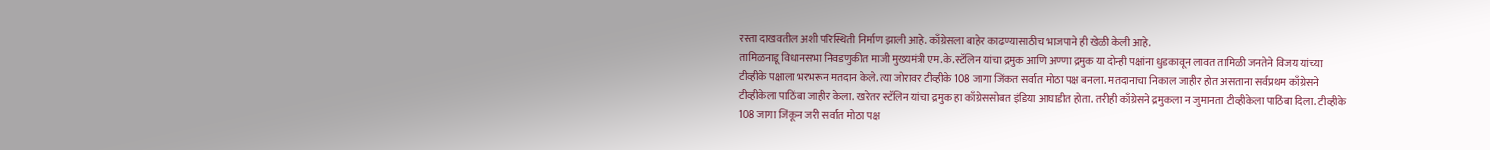रस्ता दाखवतील अशी परिस्थिती निर्माण झाली आहे. काँग्रेसला बाहेर काढण्यासाठीच भाजपाने ही खेळी केली आहे.
तामिळनाडू विधानसभा निवडणुकीत माजी मुख्यमंत्री एम.के.स्टॅलिन यांचा द्रमुक आणि अण्णा द्रमुक या दोन्ही पक्षांना धुडकावून लावत तामिळी जनतेने विजय यांच्या टीव्हीके पक्षाला भरभरून मतदान केले. त्या जोरावर टीव्हीके 108 जागा जिंकत सर्वात मोठा पक्ष बनला. मतदानाचा निकाल जाहीर होत असताना सर्वप्रथम काँग्रेसने टीव्हीकेला पाठिंबा जाहीर केला. खरेतर स्टॅलिन यांचा द्रमुक हा काँग्रेससोबत इंडिया आघाडीत होता. तरीही काँग्रेसने द्रमुकला न जुमानता टीव्हीकेला पाठिंबा दिला. टीव्हीके 108 जागा जिंकून जरी सर्वात मोठा पक्ष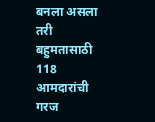बनला असला तरी बहुमतासाठी 118 आमदारांची गरज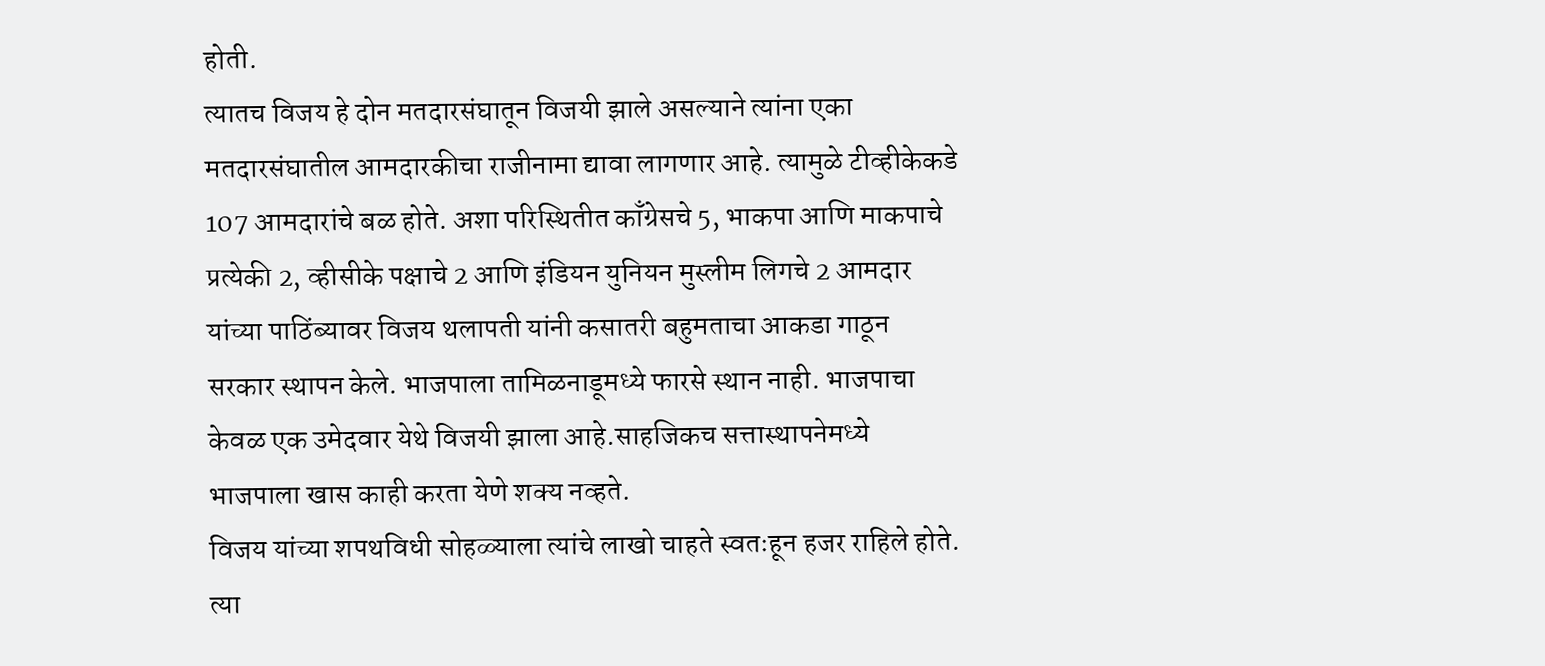होती.
त्यातच विजय हे दोन मतदारसंघातून विजयी झाले असल्याने त्यांना एका मतदारसंघातील आमदारकीचा राजीनामा द्यावा लागणार आहे. त्यामुळे टीव्हीकेकडे 107 आमदारांचे बळ होते. अशा परिस्थितीत काँग्रेसचे 5, भाकपा आणि माकपाचे प्रत्येकी 2, व्हीसीके पक्षाचे 2 आणि इंडियन युनियन मुस्लीम लिगचे 2 आमदार यांच्या पाठिंब्यावर विजय थलापती यांनी कसातरी बहुमताचा आकडा गाठून सरकार स्थापन केले. भाजपाला तामिळनाडूमध्ये फारसे स्थान नाही. भाजपाचा केवळ एक उमेदवार येथे विजयी झाला आहे.साहजिकच सत्तास्थापनेमध्ये भाजपाला खास काही करता येणे शक्य नव्हते.
विजय यांच्या शपथविधी सोहळ्याला त्यांचे लाखो चाहते स्वतःहून हजर राहिले होते. त्या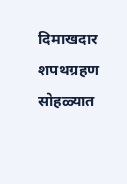दिमाखदार शपथग्रहण सोहळ्यात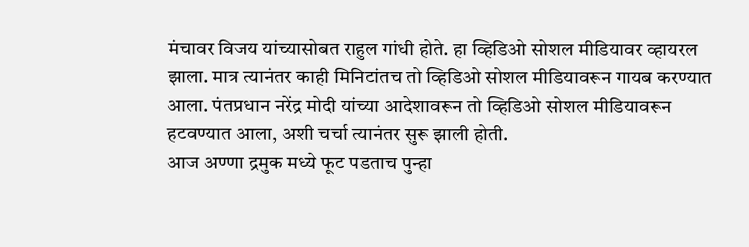मंचावर विजय यांच्यासोबत राहुल गांधी होते. हा व्हिडिओ सोशल मीडियावर व्हायरल झाला. मात्र त्यानंतर काही मिनिटांतच तो व्हिडिओ सोशल मीडियावरून गायब करण्यात आला. पंतप्रधान नरेंद्र मोदी यांच्या आदेशावरून तो व्हिडिओ सोशल मीडियावरून हटवण्यात आला, अशी चर्चा त्यानंतर सुरू झाली होती.
आज अण्णा द्रमुक मध्ये फूट पडताच पुन्हा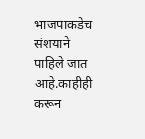भाजपाकडेच संशयाने पाहिले जात आहे.काहीही करून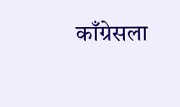काँग्रेसला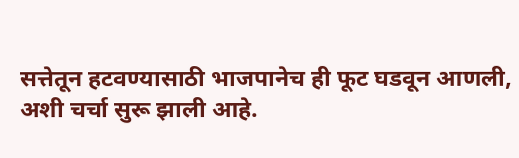सत्तेतून हटवण्यासाठी भाजपानेच ही फूट घडवून आणली, अशी चर्चा सुरू झाली आहे.